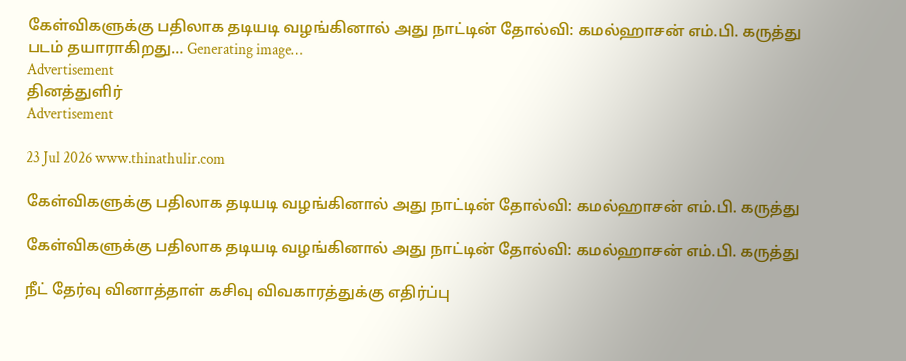கேள்விகளுக்கு பதிலாக தடியடி வழங்கினால் அது நாட்டின் தோல்வி: கமல்ஹாசன் எம்.பி. கருத்து
படம் தயாராகிறது… Generating image…
Advertisement
தினத்துளிர்
Advertisement

23 Jul 2026 www.thinathulir.com

கேள்விகளுக்கு பதிலாக தடியடி வழங்கினால் அது நாட்டின் தோல்வி: கமல்ஹாசன் எம்.பி. கருத்து

கேள்விகளுக்கு பதிலாக தடியடி வழங்கினால் அது நாட்டின் தோல்வி: கமல்ஹாசன் எம்.பி. கருத்து

நீட் தேர்வு வினாத்தாள் கசிவு விவகாரத்துக்கு எதிர்ப்பு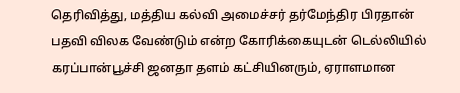தெரிவித்து, மத்திய கல்வி அமைச்சர் தர்மேந்திர பிரதான் பதவி விலக வேண்டும் என்ற கோரிக்கையுடன் டெல்லியில் கரப்பான்பூச்சி ஜனதா தளம் கட்சியினரும், ஏராளமான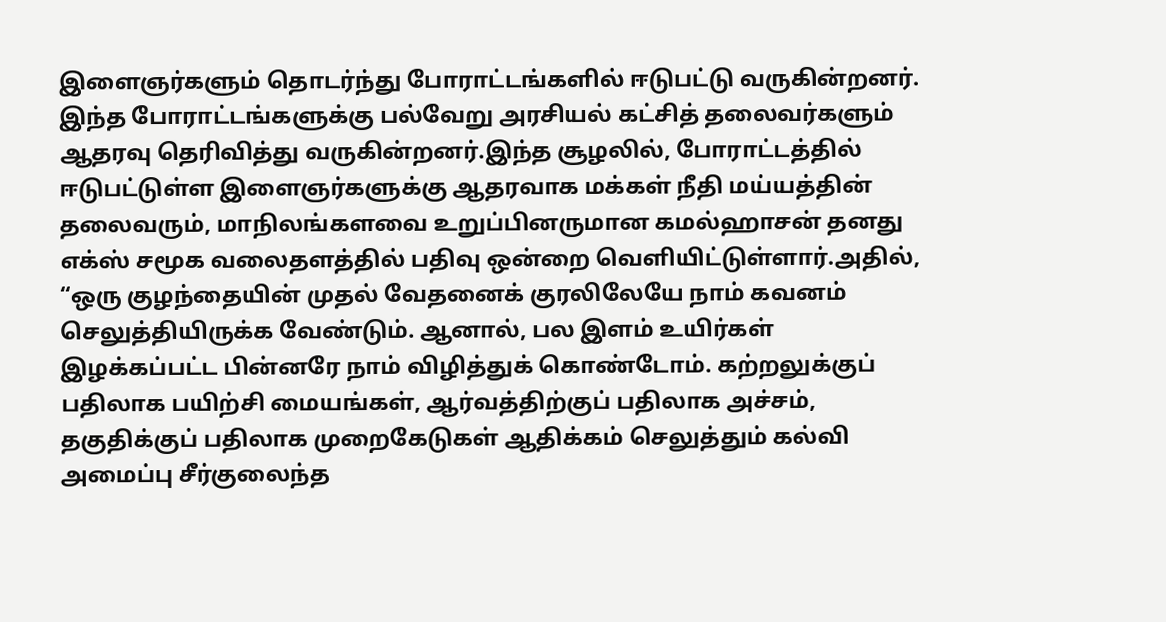இளைஞர்களும் தொடர்ந்து போராட்டங்களில் ஈடுபட்டு வருகின்றனர். இந்த போராட்டங்களுக்கு பல்வேறு அரசியல் கட்சித் தலைவர்களும் ஆதரவு தெரிவித்து வருகின்றனர்.இந்த சூழலில், போராட்டத்தில் ஈடுபட்டுள்ள இளைஞர்களுக்கு ஆதரவாக மக்கள் நீதி மய்யத்தின் தலைவரும், மாநிலங்களவை உறுப்பினருமான கமல்ஹாசன் தனது எக்ஸ் சமூக வலைதளத்தில் பதிவு ஒன்றை வெளியிட்டுள்ளார்.அதில், “ஒரு குழந்தையின் முதல் வேதனைக் குரலிலேயே நாம் கவனம் செலுத்தியிருக்க வேண்டும். ஆனால், பல இளம் உயிர்கள் இழக்கப்பட்ட பின்னரே நாம் விழித்துக் கொண்டோம். கற்றலுக்குப் பதிலாக பயிற்சி மையங்கள், ஆர்வத்திற்குப் பதிலாக அச்சம், தகுதிக்குப் பதிலாக முறைகேடுகள் ஆதிக்கம் செலுத்தும் கல்வி அமைப்பு சீர்குலைந்த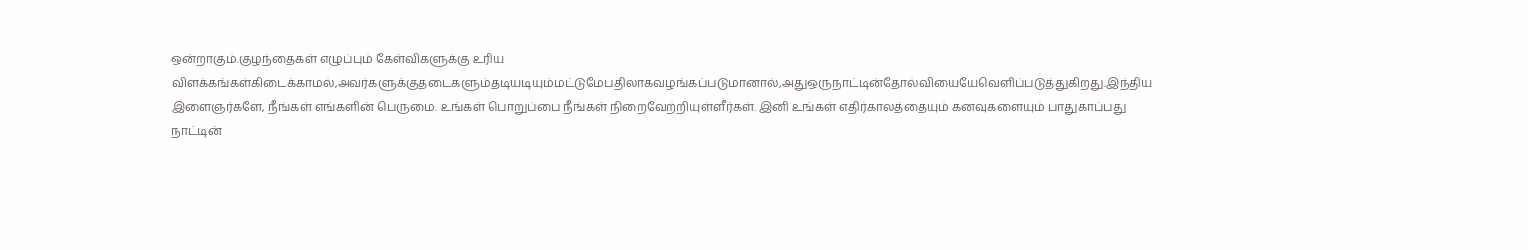ஒன்றாகும்.குழந்தைகள் எழுப்பும் கேள்விகளுக்கு உரிய விளக்கங்கள்கிடைக்காமல்,அவர்களுக்குதடைகளும்தடியடியும்மட்டுமேபதிலாகவழங்கப்படுமானால்,அதுஒருநாட்டின்தோல்வியையேவெளிப்படுத்துகிறது.இந்திய இளைஞர்களே, நீங்கள் எங்களின் பெருமை. உங்கள் பொறுப்பை நீங்கள் நிறைவேற்றியுள்ளீர்கள். இனி உங்கள் எதிர்காலத்தையும் கனவுகளையும் பாதுகாப்பது நாட்டின்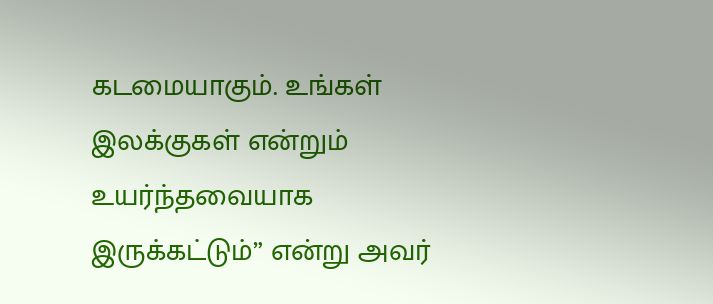கடமையாகும். உங்கள் இலக்குகள் என்றும் உயர்ந்தவையாக இருக்கட்டும்” என்று அவர்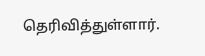தெரிவித்துள்ளார்.